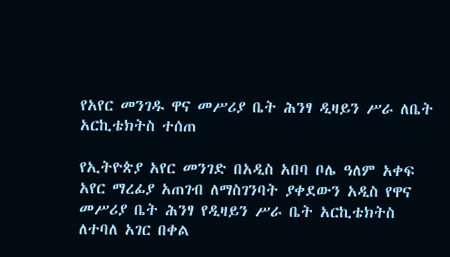የአየር መንገዱ ዋና መሥሪያ ቤት ሕንፃ ዲዛይን ሥራ ለቤት አርኪቴክትስ ተሰጠ

የኢትዮጵያ አየር መንገድ በአዲስ አበባ ቦሌ ዓለም አቀፍ አየር ማረፊያ አጠገብ ለማስገንባት ያቀደውን አዲስ የዋና መሥሪያ ቤት ሕንፃ የዲዛይን ሥራ ቤት አርኪቴክትስ ለተባለ አገር በቀል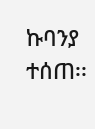ኩባንያ ተሰጠ፡፡